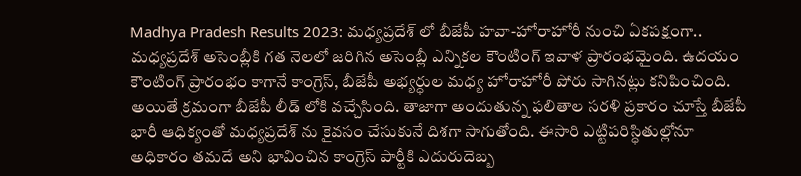Madhya Pradesh Results 2023: మధ్యప్రదేశ్ లో బీజేపీ హవా-హోరాహోరీ నుంచి ఏకపక్షంగా..
మధ్యప్రదేశ్ అసెంబ్లీకి గత నెలలో జరిగిన అసెంబ్లీ ఎన్నికల కౌంటింగ్ ఇవాళ ప్రారంభమైంది. ఉదయం కౌంటింగ్ ప్రారంభం కాగానే కాంగ్రెస్, బీజేపీ అభ్యర్ధుల మధ్య హోరాహోరీ పోరు సాగినట్లు కనిపించింది. అయితే క్రమంగా బీజేపీ లీడ్ లోకి వచ్చేసింది. తాజాగా అందుతున్న ఫలితాల సరళి ప్రకారం చూస్తే బీజేపీ భారీ ఆధిక్యంతో మధ్యప్రదేశ్ ను కైవసం చేసుకునే దిశగా సాగుతోంది. ఈసారి ఎట్టిపరిస్ధితుల్లోనూ అధికారం తమదే అని భావించిన కాంగ్రెస్ పార్టీకి ఎదురుదెబ్బ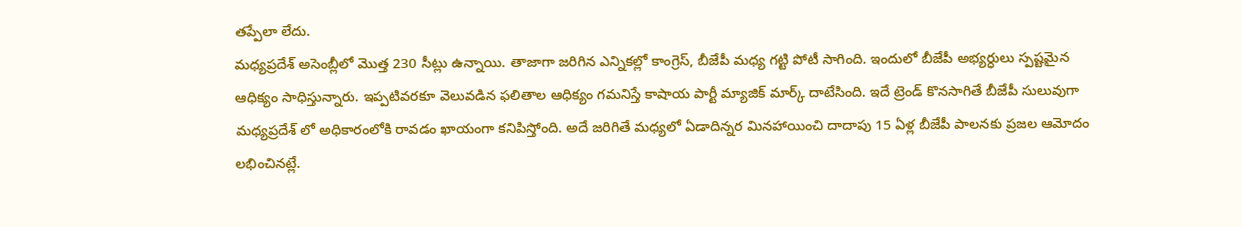తప్పేలా లేదు.
మధ్యప్రదేశ్ అసెంబ్లీలో మొత్త 230 సీట్లు ఉన్నాయి. తాజాగా జరిగిన ఎన్నికల్లో కాంగ్రెస్, బీజేపీ మధ్య గట్టి పోటీ సాగింది. ఇందులో బీజేపీ అభ్యర్ధులు స్పష్టమైన ఆధిక్యం సాధిస్తున్నారు. ఇప్పటివరకూ వెలువడిన ఫలితాల ఆధిక్యం గమనిస్తే కాషాయ పార్టీ మ్యాజిక్ మార్క్ దాటేసింది. ఇదే ట్రెండ్ కొనసాగితే బీజేపీ సులువుగా మధ్యప్రదేశ్ లో అధికారంలోకి రావడం ఖాయంగా కనిపిస్తోంది. అదే జరిగితే మధ్యలో ఏడాదిన్నర మినహాయించి దాదాపు 15 ఏళ్ల బీజేపీ పాలనకు ప్రజల ఆమోదం లభించినట్లే.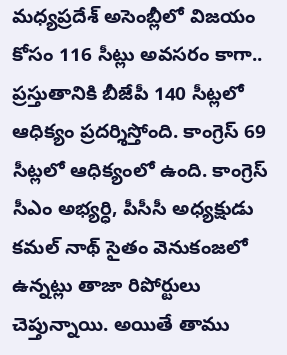మధ్యప్రదేశ్ అసెంబ్లీలో విజయం కోసం 116 సీట్లు అవసరం కాగా.. ప్రస్తుతానికి బీజేపీ 140 సీట్లలో ఆధిక్యం ప్రదర్శిస్తోంది. కాంగ్రెస్ 69 సీట్లలో ఆధిక్యంలో ఉంది. కాంగ్రెస్ సీఎం అభ్యర్ధి, పీసీసీ అధ్యక్షుడు కమల్ నాథ్ సైతం వెనుకంజలో ఉన్నట్లు తాజా రిపోర్టులు చెప్తున్నాయి. అయితే తాము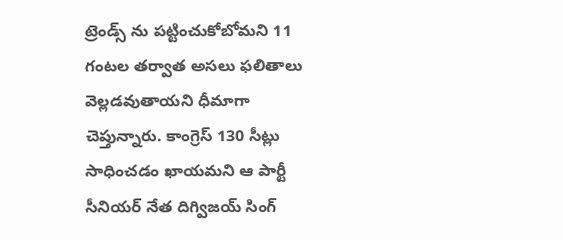ట్రెండ్స్ ను పట్టించుకోబోమని 11 గంటల తర్వాత అసలు ఫలితాలు వెల్లడవుతాయని ధీమాగా చెప్తున్నారు. కాంగ్రెస్ 130 సీట్లు సాధించడం ఖాయమని ఆ పార్టీ సీనియర్ నేత దిగ్విజయ్ సింగ్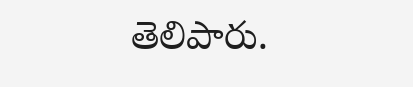తెలిపారు.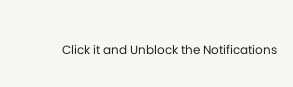Click it and Unblock the Notifications